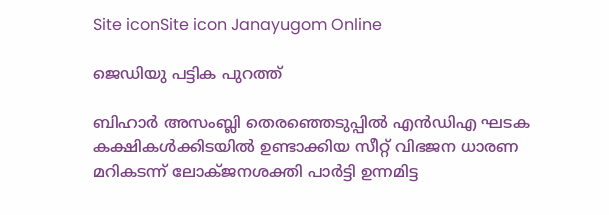Site iconSite icon Janayugom Online

ജെഡിയു പട്ടിക പുറത്ത്

ബിഹാര്‍ അസംബ്ലി തെരഞ്ഞെടുപ്പില്‍ എന്‍ഡിഎ ഘടക കക്ഷികള്‍ക്കിടയില്‍ ഉണ്ടാക്കിയ സീറ്റ് വിഭജന ധാരണ മറികടന്ന് ലോക്ജനശക്തി പാര്‍ട്ടി ഉന്നമിട്ട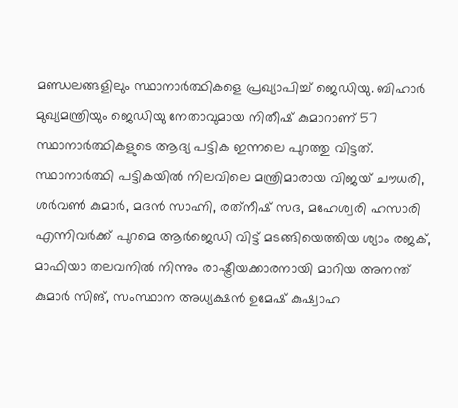മണ്ഡലങ്ങളിലും സ്ഥാനാര്‍ത്ഥികളെ പ്രഖ്യാപിച്ച് ജെഡിയു. ബിഹാര്‍ മുഖ്യമന്ത്രിയും ജെഡിയു നേതാവുമായ നിതീഷ് കുമാറാണ് 57 സ്ഥാനാര്‍ത്ഥികളുടെ ആദ്യ പട്ടിക ഇന്നലെ പുറത്തു വിട്ടത്. സ്ഥാനാര്‍ത്ഥി പട്ടികയില്‍ നിലവിലെ മന്ത്രിമാരായ വിജയ് ചൗധരി, ശര്‍വണ്‍ കുമാര്‍, മദന്‍ സാഹ്നി, രത്‌നീഷ് സദ, മഹേശ്വരി ഹസാരി എന്നിവര്‍ക്ക് പുറമെ ആര്‍ജെഡി വിട്ട് മടങ്ങിയെത്തിയ ശ്യാം രജക്, മാഫിയാ തലവനില്‍ നിന്നും രാഷ്ട്രീയക്കാരനായി മാറിയ അനന്ത് കുമാര്‍ സിങ്, സംസ്ഥാന അധ്യക്ഷന്‍ ഉമേഷ് കുഷ്വാഹ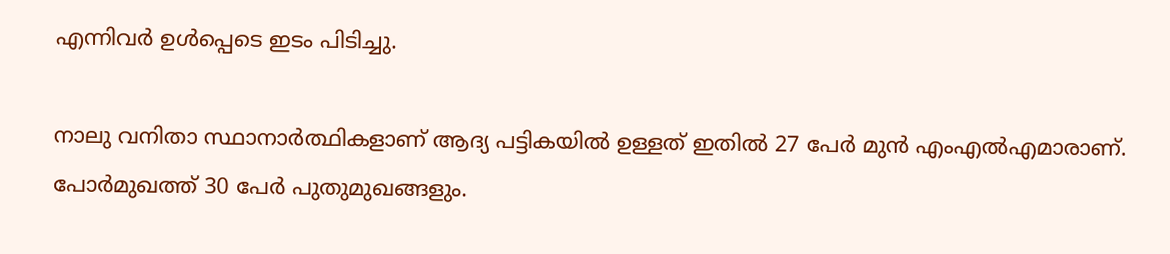എന്നിവര്‍ ഉള്‍പ്പെടെ ഇടം പിടിച്ചു.

നാലു വനിതാ സ്ഥാനാര്‍ത്ഥികളാണ് ആദ്യ പട്ടികയില്‍ ഉള്ളത് ഇതില്‍ 27 പേര്‍ മുന്‍ എംഎല്‍എമാരാണ്. പോര്‍മുഖത്ത് 30 പേര്‍ പുതുമുഖങ്ങളും.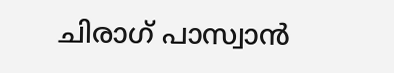ചിരാഗ് പാസ്വാന്‍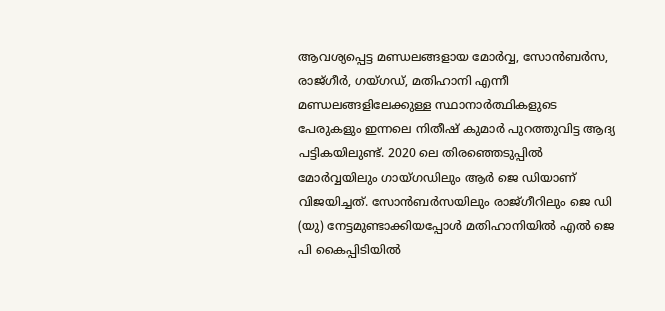ആവശ്യപ്പെട്ട മണ്ഡലങ്ങളായ മോര്‍വ്വ, സോന്‍ബര്‍സ, രാജ്ഗീര്‍, ഗയ്ഗഡ്, മതിഹാനി എന്നീ മണ്ഡലങ്ങളിലേക്കുള്ള സ്ഥാനാര്‍ത്ഥികളുടെ പേരുകളും ഇന്നലെ നിതീഷ് കുമാര്‍ പുറത്തുവിട്ട ആദ്യ പട്ടികയിലുണ്ട്. 2020 ലെ തിരഞ്ഞെടുപ്പില്‍ മോര്‍വ്വയിലും ഗായ്ഗഡിലും ആര്‍ ജെ ഡിയാണ് വിജയിച്ചത്. സോന്‍ബര്‍സയിലും രാജ്ഗീറിലും ജെ ഡി (യു) നേട്ടമുണ്ടാക്കിയപ്പോള്‍ മതിഹാനിയില്‍ എല്‍ ജെ പി കൈപ്പിടിയില്‍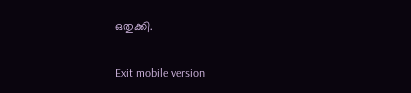ഒതുക്കി.

Exit mobile version